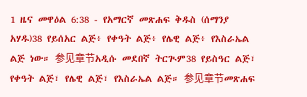1 ዜና መዋዕል 6:38 - የአማርኛ መጽሐፍ ቅዱስ (ሰማንያ አሃዱ)38 የይሰአር ልጅ፥ የቀዓት ልጅ፥ የሌዊ ልጅ፥ የእስራኤል ልጅ ነው። 参见章节አዲሱ መደበኛ ትርጒም38 የይስዓር ልጅ፣ የቀዓት ልጅ፣ የሌዊ ልጅ፣ የእስራኤል ልጅ። 参见章节መጽሐፍ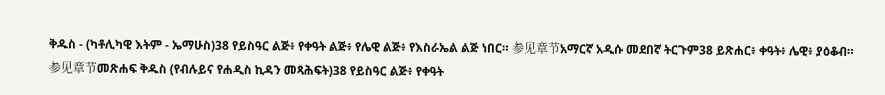ቅዱስ - (ካቶሊካዊ እትም - ኤማሁስ)38 የይስዓር ልጅ፥ የቀዓት ልጅ፥ የሌዊ ልጅ፥ የእስራኤል ልጅ ነበር። 参见章节አማርኛ አዲሱ መደበኛ ትርጉም38 ይጽሐር፥ ቀዓት፥ ሌዊ፥ ያዕቆብ። 参见章节መጽሐፍ ቅዱስ (የብሉይና የሐዲስ ኪዳን መጻሕፍት)38 የይስዓር ልጅ፥ የቀዓት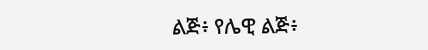ልጅ፥ የሌዊ ልጅ፥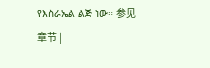የእስራኤል ልጅ ነው። 参见章节 |